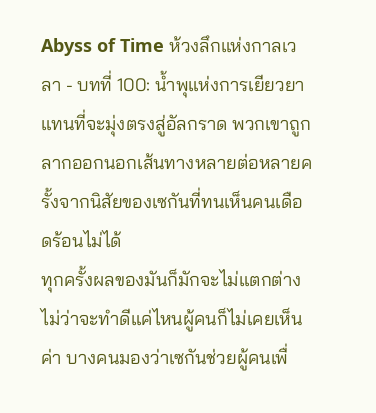Abyss of Time ห้วงลึกแห่งกาลเวลา - บทที่ 100: น้ำพุแห่งการเยียวยา
แทนที่จะมุ่งตรงสู่อัลกราด พวกเขาถูกลากออกนอกเส้นทางหลายต่อหลายครั้งจากนิสัยของเซกันที่ทนเห็นคนเดือดร้อนไม่ได้
ทุกครั้งผลของมันก็มักจะไม่แตกต่าง ไม่ว่าจะทำดีแค่ไหนผู้คนก็ไม่เคยเห็นค่า บางคนมองว่าเซกันช่วยผู้คนเพื่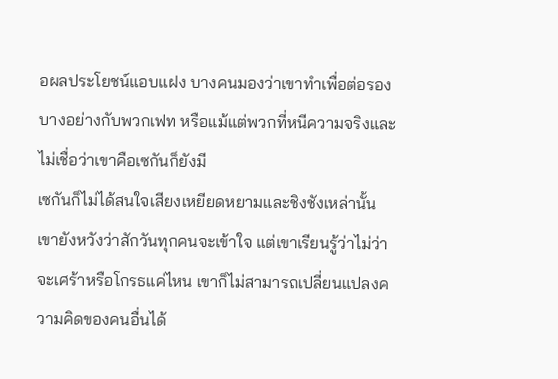อผลประโยชน์แอบแฝง บางคนมองว่าเขาทำเพื่อต่อรองบางอย่างกับพวกเฟท หรือแม้แต่พวกที่หนีความจริงและไม่เชื่อว่าเขาคือเซกันก็ยังมี
เซกันก็ไม่ได้สนใจเสียงเหยียดหยามและชิงชังเหล่านั้น เขายังหวังว่าสักวันทุกคนจะเข้าใจ แต่เขาเรียนรู้ว่าไม่ว่าจะเศร้าหรือโกรธแค่ไหน เขาก็ไม่สามารถเปลี่ยนแปลงความคิดของคนอื่นได้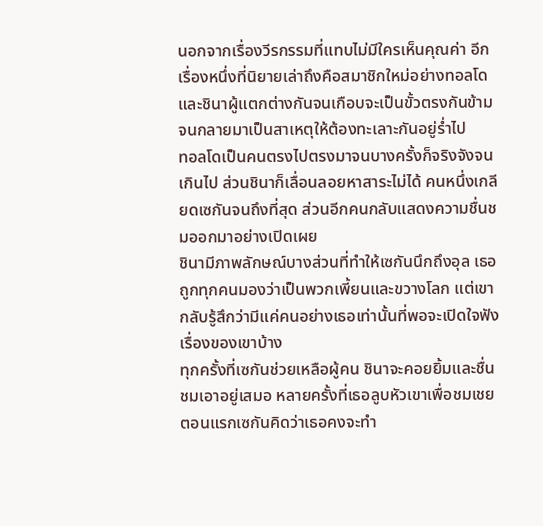นอกจากเรื่องวีรกรรมที่แทบไม่มีใครเห็นคุณค่า อีกเรื่องหนึ่งที่นิยายเล่าถึงคือสมาชิกใหม่อย่างทอลโดและชินาผู้แตกต่างกันจนเกือบจะเป็นขั้วตรงกันข้ามจนกลายมาเป็นสาเหตุให้ต้องทะเลาะกันอยู่ร่ำไป
ทอลโดเป็นคนตรงไปตรงมาจนบางครั้งก็จริงจังจนเกินไป ส่วนชินาก็เลื่อนลอยหาสาระไม่ได้ คนหนึ่งเกลียดเซกันจนถึงที่สุด ส่วนอีกคนกลับแสดงความชื่นชมออกมาอย่างเปิดเผย
ชินามีภาพลักษณ์บางส่วนที่ทำให้เซกันนึกถึงอุล เธอถูกทุกคนมองว่าเป็นพวกเพี้ยนและขวางโลก แต่เขากลับรู้สึกว่ามีแค่คนอย่างเธอเท่านั้นที่พอจะเปิดใจฟังเรื่องของเขาบ้าง
ทุกครั้งที่เซกันช่วยเหลือผู้คน ชินาจะคอยยิ้มและชื่นชมเอาอยู่เสมอ หลายครั้งที่เธอลูบหัวเขาเพื่อชมเชย ตอนแรกเซกันคิดว่าเธอคงจะทำ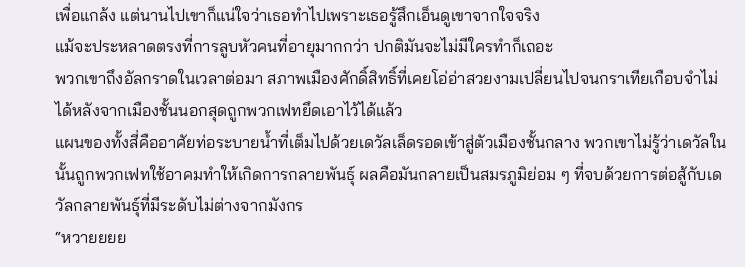เพื่อแกล้ง แต่นานไปเขาก็แน่ใจว่าเธอทำไปเพราะเธอรู้สึกเอ็นดูเขาจากใจจริง
แม้จะประหลาดตรงที่การลูบหัวคนที่อายุมากกว่า ปกติมันจะไม่มีใครทำก็เถอะ
พวกเขาถึงอัลกราดในเวลาต่อมา สภาพเมืองศักดิ์สิทธิ์ที่เคยโอ่อ่าสวยงามเปลี่ยนไปจนกราเทียเกือบจำไม่ได้หลังจากเมืองชั้นนอกสุดถูกพวกเฟทยึดเอาไว้ได้แล้ว
แผนของทั้งสี่คืออาศัยท่อระบายน้ำที่เต็มไปด้วยเดวัลเล็ดรอดเข้าสู่ตัวเมืองชั้นกลาง พวกเขาไม่รู้ว่าเดวัลในนั้นถูกพวกเฟทใช้อาคมทำให้เกิดการกลายพันธุ์ ผลคือมันกลายเป็นสมรภูมิย่อม ๆ ที่จบด้วยการต่อสู้กับเดวัลกลายพันธุ์ที่มีระดับไม่ต่างจากมังกร
“หวายยยย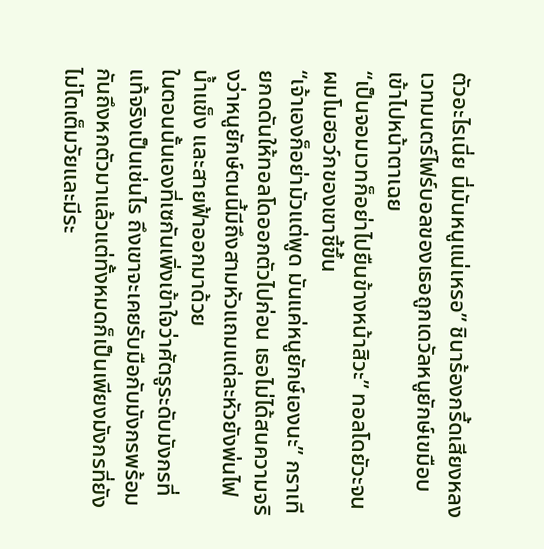ตัวอะไรเนี่ย นี่มันหนูแน่เหรอ” ชินาร้องกรี้ดเสียงหลง เวทมนตร์ไฟร์บอลของเธอถูกเดวัลหนูยักษ์เขมือบเข้าไปหน้าตาเฉย
“เป็นจอมเวทก็อย่าไปยืนข้างหน้าสิวะ” ทอลโดยัวะจนผมโมฮอว์กของเขาชี้ขึ้น
“เจ้าเองก็อย่ามัวแต่พูด มันแค่หนูยักษ์เองนะ” กราเทียกดดันให้ทอลโดออกตัวไปก่อน เธอไม่ได้สนความจริงว่าหนูยักษ์ตนนี้มีถึงสามหัวแถมแต่ละหัวยังพ่นไฟ น้ำแข็ง และสายฟ้าออกมาด้วย
ในตอนนั้นเองที่เซกันเพิ่งเข้าใจว่าศัตรูระดับมังกรที่แท้จริงเป็นเช่นไร ถึงเขาจะเคยรับมือกับมังกรพร้อมกันถึงหกตัวมาแล้วแต่ทั้งหมดก็เป็นเพียงมังกรที่ยังไม่โตเต็มวัยและมีระ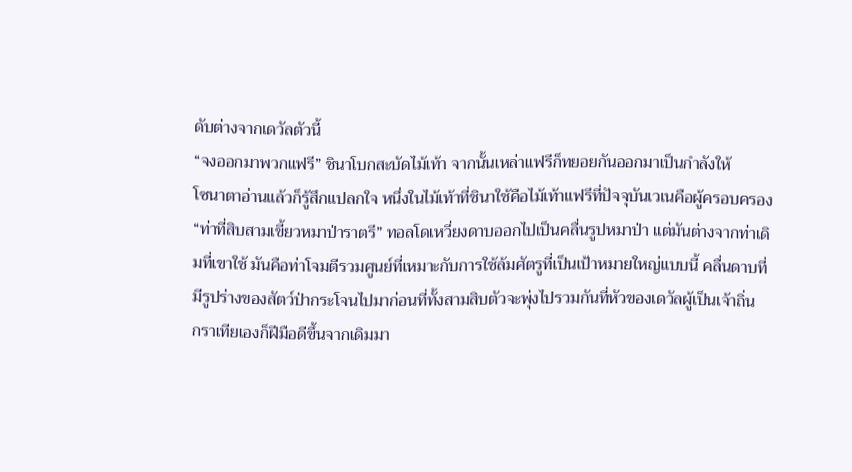ดับต่างจากเดวัลตัวนี้
“จงออกมาพวกแฟรี” ชินาโบกสะบัดไม้เท้า จากนั้นเหล่าแฟรีก็ทยอยกันออกมาเป็นกำลังให้
โซนาตาอ่านแล้วก็รู้สึกแปลกใจ หนึ่งในไม้เท้าที่ชินาใช้คือไม้เท้าแฟรีที่ปัจจุบันเวเนคือผู้ครอบครอง
“ท่าที่สิบสามเขี้ยวหมาป่าราตรี” ทอลโดเหวี่ยงดาบออกไปเป็นคลื่นรูปหมาป่า แต่มันต่างจากท่าเดิมที่เขาใช้ มันคือท่าโจมตีรวมศูนย์ที่เหมาะกับการใช้ล้มศัตรูที่เป็นเป้าหมายใหญ่แบบนี้ คลื่นดาบที่มีรูปร่างของสัตว์ป่ากระโจนไปมาก่อนที่ทั้งสามสิบตัวจะพุ่งไปรวมกันที่หัวของเดวัลผู้เป็นเจ้าถิ่น
กราเทียเองก็ฝีมือดีขึ้นจากเดิมมา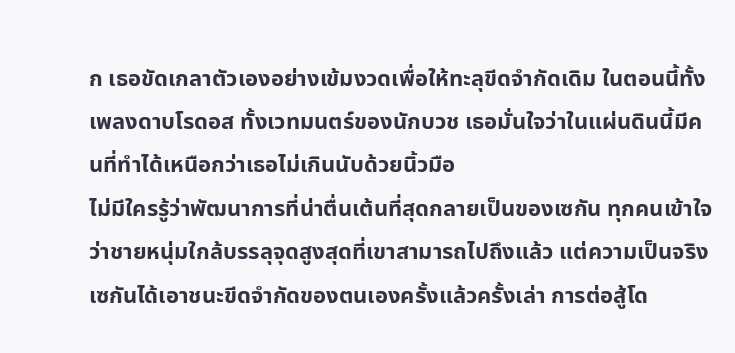ก เธอขัดเกลาตัวเองอย่างเข้มงวดเพื่อให้ทะลุขีดจำกัดเดิม ในตอนนี้ทั้งเพลงดาบโรดอส ทั้งเวทมนตร์ของนักบวช เธอมั่นใจว่าในแผ่นดินนี้มีคนที่ทำได้เหนือกว่าเธอไม่เกินนับด้วยนิ้วมือ
ไม่มีใครรู้ว่าพัฒนาการที่น่าตื่นเต้นที่สุดกลายเป็นของเซกัน ทุกคนเข้าใจว่าชายหนุ่มใกล้บรรลุจุดสูงสุดที่เขาสามารถไปถึงแล้ว แต่ความเป็นจริงเซกันได้เอาชนะขีดจำกัดของตนเองครั้งแล้วครั้งเล่า การต่อสู้โด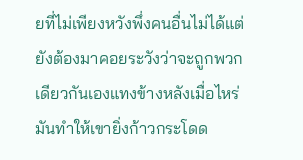ยที่ไม่เพียงหวังพึ่งคนอื่นไม่ได้แต่ยังต้องมาคอยระวังว่าจะถูกพวกเดียวกันเองแทงข้างหลังเมื่อไหร่ มันทำให้เขายิ่งก้าวกระโดด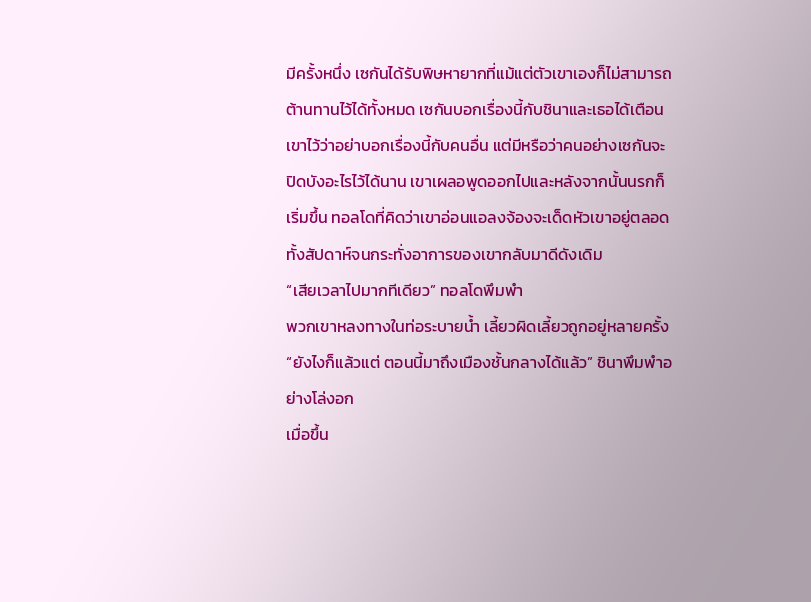มีครั้งหนึ่ง เซกันได้รับพิษหายากที่แม้แต่ตัวเขาเองก็ไม่สามารถต้านทานไว้ได้ทั้งหมด เซกันบอกเรื่องนี้กับชินาและเธอได้เตือนเขาไว้ว่าอย่าบอกเรื่องนี้กับคนอื่น แต่มีหรือว่าคนอย่างเซกันจะปิดบังอะไรไว้ได้นาน เขาเผลอพูดออกไปและหลังจากนั้นนรกก็เริ่มขึ้น ทอลโดที่คิดว่าเขาอ่อนแอลงจ้องจะเด็ดหัวเขาอยู่ตลอดทั้งสัปดาห์จนกระทั่งอาการของเขากลับมาดีดังเดิม
“เสียเวลาไปมากทีเดียว” ทอลโดพึมพำ
พวกเขาหลงทางในท่อระบายน้ำ เลี้ยวผิดเลี้ยวถูกอยู่หลายครั้ง
“ยังไงก็แล้วแต่ ตอนนี้มาถึงเมืองชั้นกลางได้แล้ว” ชินาพึมพำอย่างโล่งอก
เมื่อขึ้น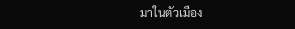มาในตัวเมือง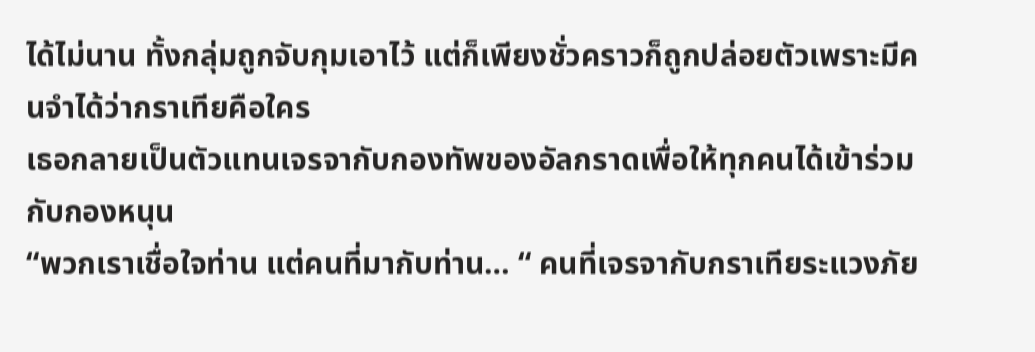ได้ไม่นาน ทั้งกลุ่มถูกจับกุมเอาไว้ แต่ก็เพียงชั่วคราวก็ถูกปล่อยตัวเพราะมีคนจำได้ว่ากราเทียคือใคร
เธอกลายเป็นตัวแทนเจรจากับกองทัพของอัลกราดเพื่อให้ทุกคนได้เข้าร่วมกับกองหนุน
“พวกเราเชื่อใจท่าน แต่คนที่มากับท่าน… “ คนที่เจรจากับกราเทียระแวงภัย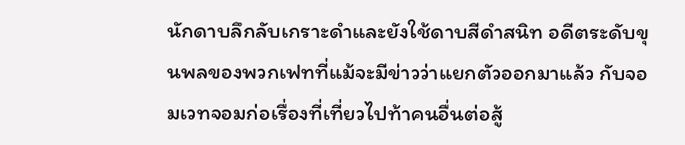นักดาบลึกลับเกราะดำและยังใช้ดาบสีดำสนิท อดีตระดับขุนพลของพวกเฟทที่แม้จะมีข่าวว่าแยกตัวออกมาแล้ว กับจอมเวทจอมก่อเรื่องที่เที่ยวไปท้าคนอื่นต่อสู้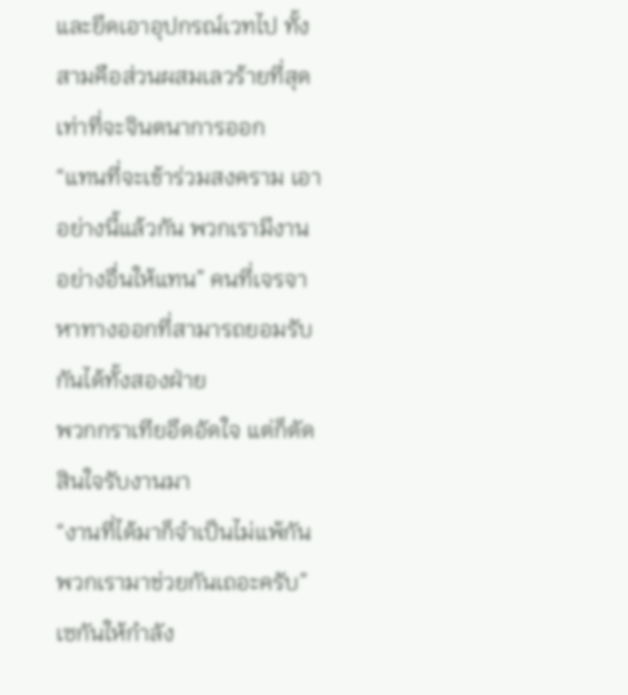และยึดเอาอุปกรณ์เวทไป ทั้งสามคือส่วนผสมเลวร้ายที่สุดเท่าที่จะจินตนาการออก
“แทนที่จะเข้าร่วมสงคราม เอาอย่างนี้แล้วกัน พวกเรามีงานอย่างอื่นให้แทน” คนที่เจรจาหาทางออกที่สามารถยอมรับกันได้ทั้งสองฝ่าย
พวกกราเทียอึดอัดใจ แต่ก็ตัดสินใจรับงานมา
“งานที่ได้มาก็จำเป็นไม่แพ้กัน พวกเรามาช่วยกันเถอะครับ” เซกันให้กำลัง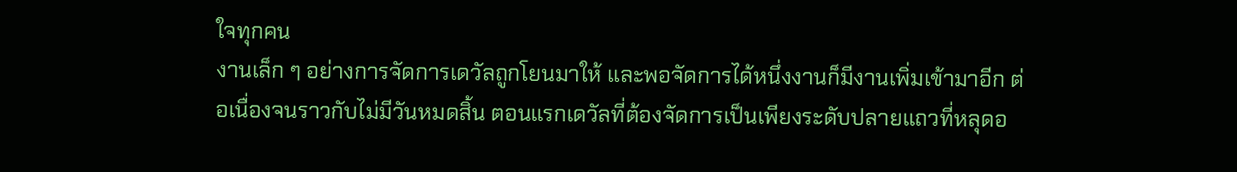ใจทุกคน
งานเล็ก ๆ อย่างการจัดการเดวัลถูกโยนมาให้ และพอจัดการได้หนึ่งงานก็มีงานเพิ่มเข้ามาอีก ต่อเนื่องจนราวกับไม่มีวันหมดสิ้น ตอนแรกเดวัลที่ต้องจัดการเป็นเพียงระดับปลายแถวที่หลุดอ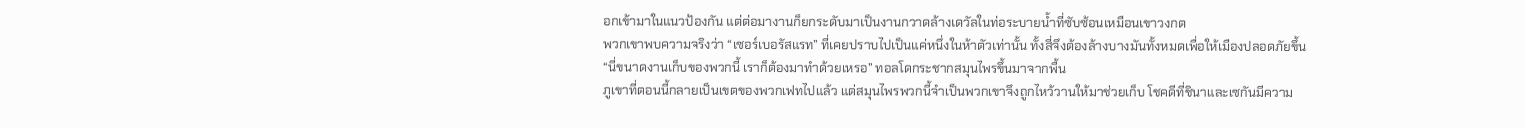อกเข้ามาในแนวป้องกัน แต่ต่อมางานก็ยกระดับมาเป็นงานกวาดล้างเดวัลในท่อระบายน้ำที่ซับซ้อนเหมือนเขาวงกต
พวกเขาพบความจริงว่า “เซอร์เบอรัสแรท” ที่เคยปราบไปเป็นแค่หนึ่งในห้าตัวเท่านั้น ทั้งสี่จึงต้องล้างบางมันทั้งหมดเพื่อให้เมืองปลอดภัยขึ้น
“นี่ขนาดงานเก็บของพวกนี้ เราก็ต้องมาทำด้วยเหรอ” ทอลโดกระชากสมุนไพรขึ้นมาจากพื้น
ภูเขาที่ตอนนี้กลายเป็นเขตของพวกเฟทไปแล้ว แต่สมุนไพรพวกนี้จำเป็นพวกเขาจึงถูกไหว้วานให้มาช่วยเก็บ โชคดีที่ชินาและเซกันมีความ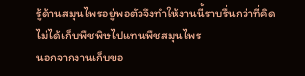รู้ด้านสมุนไพรอยู่พอตัวจึงทำให้งานนี้ราบรื่นกว่าที่คิด ไม่ได้เก็บพืชพิษไปแทนพืชสมุนไพร
นอกจากงานเก็บขอ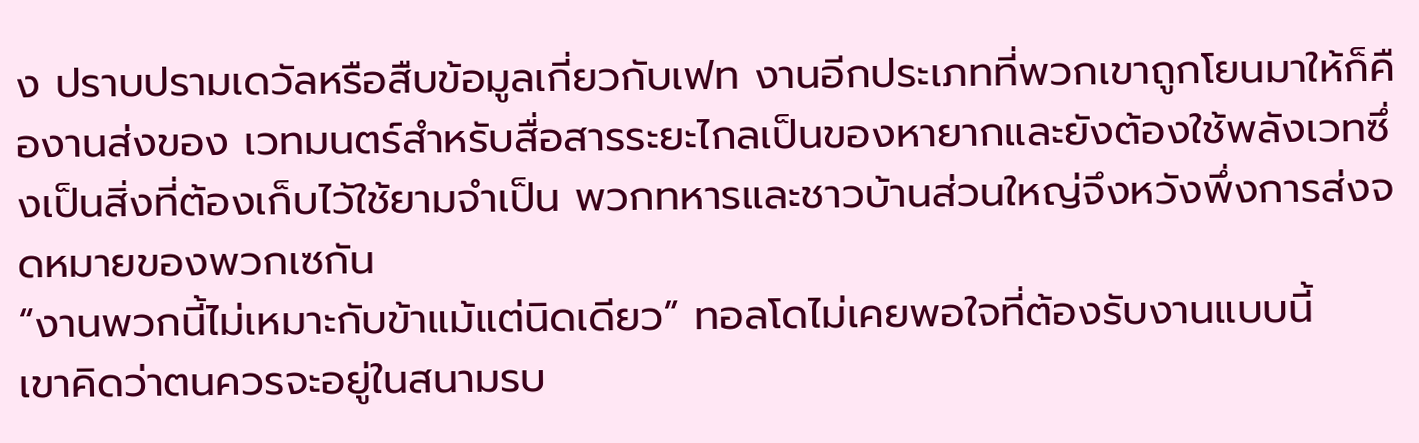ง ปราบปรามเดวัลหรือสืบข้อมูลเกี่ยวกับเฟท งานอีกประเภทที่พวกเขาถูกโยนมาให้ก็คืองานส่งของ เวทมนตร์สำหรับสื่อสารระยะไกลเป็นของหายากและยังต้องใช้พลังเวทซึ่งเป็นสิ่งที่ต้องเก็บไว้ใช้ยามจำเป็น พวกทหารและชาวบ้านส่วนใหญ่จึงหวังพึ่งการส่งจดหมายของพวกเซกัน
“งานพวกนี้ไม่เหมาะกับข้าแม้แต่นิดเดียว” ทอลโดไม่เคยพอใจที่ต้องรับงานแบบนี้
เขาคิดว่าตนควรจะอยู่ในสนามรบ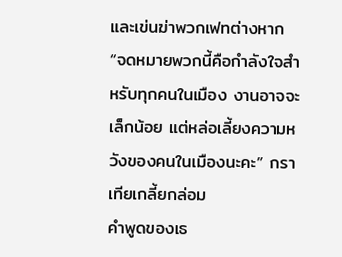และเข่นฆ่าพวกเฟทต่างหาก
“จดหมายพวกนี้คือกำลังใจสำหรับทุกคนในเมือง งานอาจจะเล็กน้อย แต่หล่อเลี้ยงความหวังของคนในเมืองนะคะ” กราเทียเกลี้ยกล่อม
คำพูดของเธ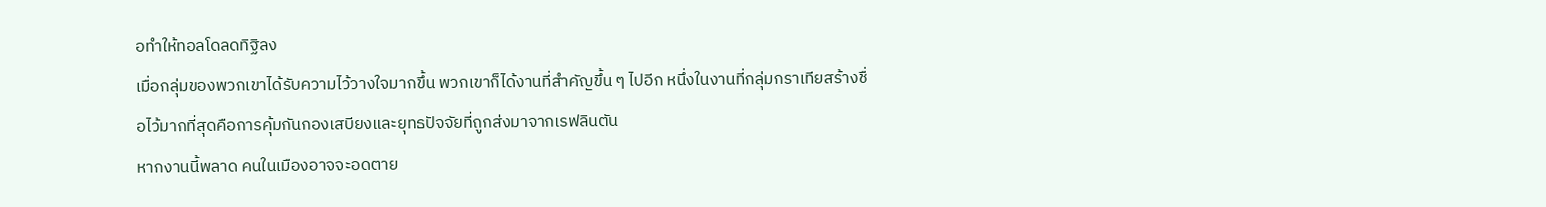อทำให้ทอลโดลดทิฐิลง
เมื่อกลุ่มของพวกเขาได้รับความไว้วางใจมากขึ้น พวกเขาก็ได้งานที่สำคัญขึ้น ๆ ไปอีก หนึ่งในงานที่กลุ่มกราเทียสร้างชื่อไว้มากที่สุดคือการคุ้มกันกองเสบียงและยุทธปัจจัยที่ถูกส่งมาจากเรฟลินตัน
หากงานนี้พลาด คนในเมืองอาจจะอดตาย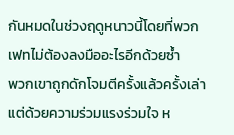กันหมดในช่วงฤดูหนาวนี้โดยที่พวกเฟทไม่ต้องลงมืออะไรอีกด้วยซ้ำ
พวกเขาถูกดักโจมตีครั้งแล้วครั้งเล่า แต่ด้วยความร่วมแรงร่วมใจ ห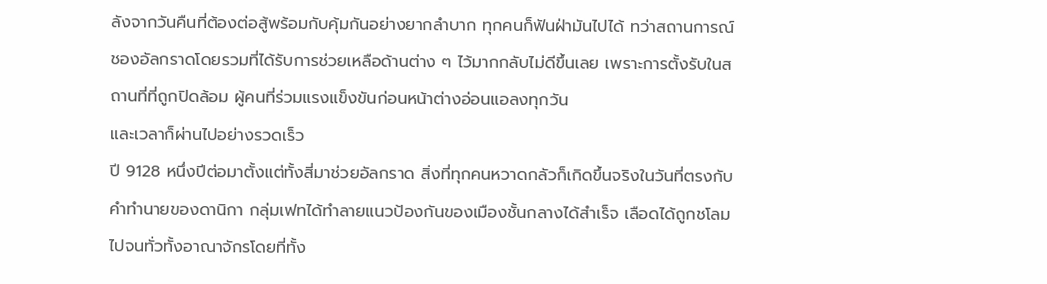ลังจากวันคืนที่ต้องต่อสู้พร้อมกับคุ้มกันอย่างยากลำบาก ทุกคนก็ฟันฝ่ามันไปได้ ทว่าสถานการณ์ชองอัลกราดโดยรวมที่ได้รับการช่วยเหลือด้านต่าง ๆ ไว้มากกลับไม่ดีขึ้นเลย เพราะการตั้งรับในสถานที่ที่ถูกปิดล้อม ผู้คนที่ร่วมแรงแข็งขันก่อนหน้าต่างอ่อนแอลงทุกวัน
และเวลาก็ผ่านไปอย่างรวดเร็ว
ปี 9128 หนึ่งปีต่อมาตั้งแต่ทั้งสี่มาช่วยอัลกราด สิ่งที่ทุกคนหวาดกลัวก็เกิดขึ้นจริงในวันที่ตรงกับคำทำนายของดานิกา กลุ่มเฟทได้ทำลายแนวป้องกันของเมืองชั้นกลางได้สำเร็จ เลือดได้ถูกชโลมไปจนทั่วทั้งอาณาจักรโดยที่ทั้ง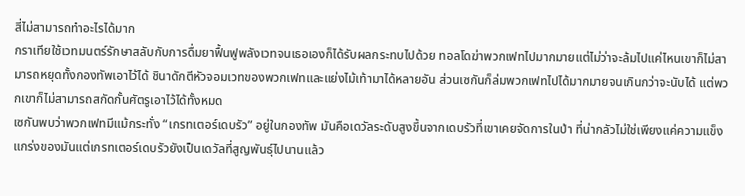สี่ไม่สามารถทำอะไรได้มาก
กราเทียใช้เวทมนตร์รักษาสลับกับการดื่มยาฟื้นฟูพลังเวทจนเธอเองก็ได้รับผลกระทบไปด้วย ทอลโดฆ่าพวกเฟทไปมากมายแต่ไม่ว่าจะล้มไปแค่ไหนเขาก็ไม่สามารถหยุดทั้งกองทัพเอาไว้ได้ ชินาดักตีหัวจอมเวทของพวกเฟทและแย่งไม้เท้ามาได้หลายอัน ส่วนเซกันก็ล่มพวกเฟทไปได้มากมายจนเกินกว่าจะนับได้ แต่พวกเขาก็ไม่สามารถสกัดกั้นศัตรูเอาไว้ได้ทั้งหมด
เซกันพบว่าพวกเฟทมีแม้กระทั่ง “เกรทเตอร์เดบรัว” อยู่ในกองทัพ มันคือเดวัลระดับสูงขึ้นจากเดบรัวที่เขาเคยจัดการในป่า ที่น่ากลัวไม่ใช่เพียงแค่ความแข็งแกร่งของมันแต่เกรทเตอร์เดบรัวยังเป็นเดวัลที่สูญพันธุ์ไปนานแล้ว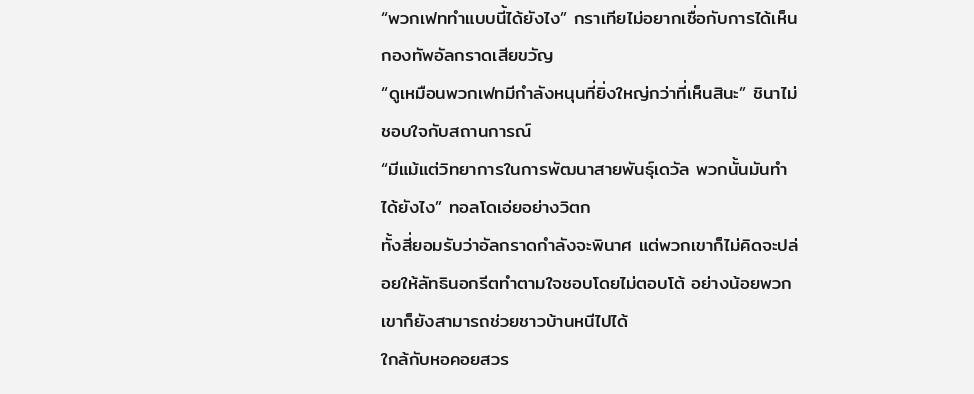“พวกเฟททำแบบนี้ได้ยังไง” กราเทียไม่อยากเชื่อกับการได้เห็นกองทัพอัลกราดเสียขวัญ
“ดูเหมือนพวกเฟทมีกำลังหนุนที่ยิ่งใหญ่กว่าที่เห็นสินะ” ชินาไม่ชอบใจกับสถานการณ์
“มีแม้แต่วิทยาการในการพัฒนาสายพันธุ์เดวัล พวกนั้นมันทำได้ยังไง” ทอลโดเอ่ยอย่างวิตก
ทั้งสี่ยอมรับว่าอัลกราดกำลังจะพินาศ แต่พวกเขาก็ไม่คิดจะปล่อยให้ลัทธินอกรีตทำตามใจชอบโดยไม่ตอบโต้ อย่างน้อยพวกเขาก็ยังสามารถช่วยชาวบ้านหนีไปได้
ใกล้กับหอคอยสวร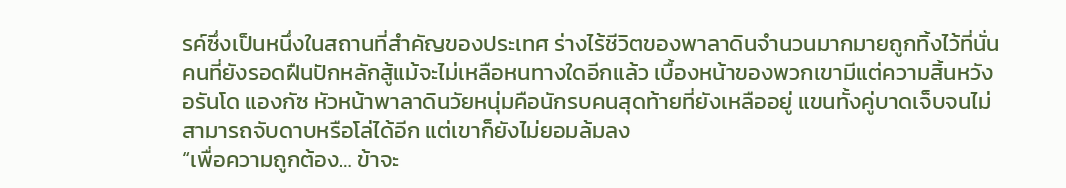รค์ซึ่งเป็นหนึ่งในสถานที่สำคัญของประเทศ ร่างไร้ชีวิตของพาลาดินจำนวนมากมายถูกทิ้งไว้ที่นั่น คนที่ยังรอดฝืนปักหลักสู้แม้จะไม่เหลือหนทางใดอีกแล้ว เบื้องหน้าของพวกเขามีแต่ความสิ้นหวัง
อรันโด แองกัซ หัวหน้าพาลาดินวัยหนุ่มคือนักรบคนสุดท้ายที่ยังเหลืออยู่ แขนทั้งคู่บาดเจ็บจนไม่สามารถจับดาบหรือโล่ได้อีก แต่เขาก็ยังไม่ยอมล้มลง
“เพื่อความถูกต้อง… ข้าจะ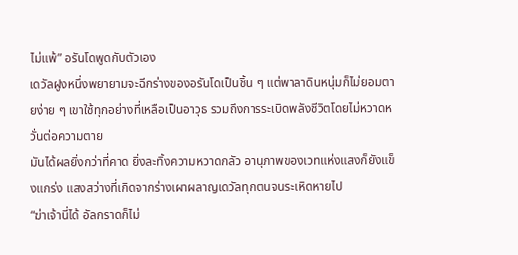ไม่แพ้” อรันโดพูดกับตัวเอง
เดวัลฝูงหนึ่งพยายามจะฉีกร่างของอรันโดเป็นชิ้น ๆ แต่พาลาดินหนุ่มก็ไม่ยอมตายง่าย ๆ เขาใช้ทุกอย่างที่เหลือเป็นอาวุธ รวมถึงการระเบิดพลังชีวิตโดยไม่หวาดหวั่นต่อความตาย
มันได้ผลยิ่งกว่าที่คาด ยิ่งละทิ้งความหวาดกลัว อานุภาพของเวทแห่งแสงก็ยังแข็งแกร่ง แสงสว่างที่เกิดจากร่างเผาผลาญเดวัลทุกตนจนระเหิดหายไป
“ฆ่าเจ้านี่ได้ อัลกราดก็ไม่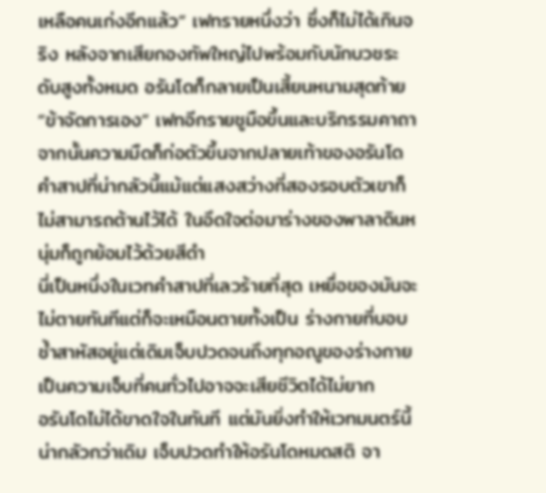เหลือคนเก่งอีกแล้ว” เฟทรายหนึ่งว่า ซึ่งก็ไม่ได้เกินจริง หลังจากเสียกองทัพใหญ่ไปพร้อมกับนักบวชระดับสูงทั้งหมด อรันโดก็กลายเป็นเสี้ยนหนามสุดท้าย
“ข้าจัดการเอง” เฟทอีกรายชูมือขึ้นและบริกรรมคาถา จากนั้นความมืดก็ก่อตัวขึ้นจากปลายเท้าของอรันโด คำสาปที่น่ากลัวนี้แม้แต่แสงสว่างที่สองรอบตัวเขาก็ไม่สามารถต้านไว้ได้ ในอึดใจต่อมาร่างของพาลาดินหนุ่มก็ถูกย้อมไว้ด้วยสีดำ
นี่เป็นหนึ่งในเวทคำสาปที่เลวร้ายที่สุด เหยื่อของมันจะไม่ตายทันทีแต่ก็จะเหมือนตายทั้งเป็น ร่างกายที่บอบช้ำสาหัสอยู่แต่เดิมเจ็บปวดจนถึงทุกอณูของร่างกาย เป็นความเจ็บที่คนทั่วไปอาจจะเสียชีวิตได้ไม่ยาก
อรันโดไม่ได้ขาดใจในทันที แต่มันยิ่งทำให้เวทมนตร์นี้น่ากลัวกว่าเดิม เจ็บปวดทำให้อรันโดหมดสติ จา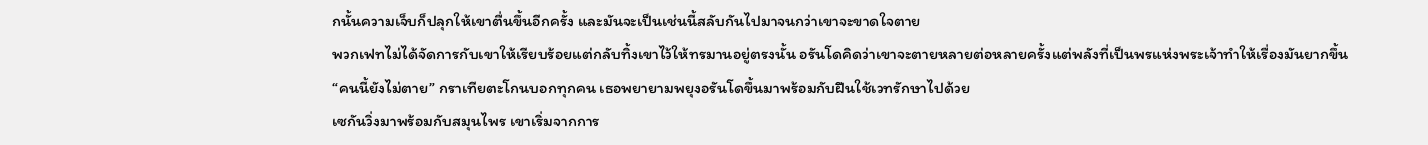กนั้นความเจ็บก็ปลุกให้เขาตื่นขึ้นอีกครั้ง และมันจะเป็นเช่นนี้สลับกันไปมาจนกว่าเขาจะขาดใจตาย
พวกเฟทไม่ได้จัดการกับเขาให้เรียบร้อยแต่กลับทิ้งเขาไว้ให้ทรมานอยู่ตรงนั้น อรันโดคิดว่าเขาจะตายหลายต่อหลายครั้งแต่พลังที่เป็นพรแห่งพระเจ้าทำให้เรื่องมันยากขึ้น
“คนนี้ยังไม่ตาย” กราเทียตะโกนบอกทุกคน เธอพยายามพยุงอรันโดขึ้นมาพร้อมกับฝืนใช้เวทรักษาไปด้วย
เซกันวิ่งมาพร้อมกับสมุนไพร เขาเริ่มจากการ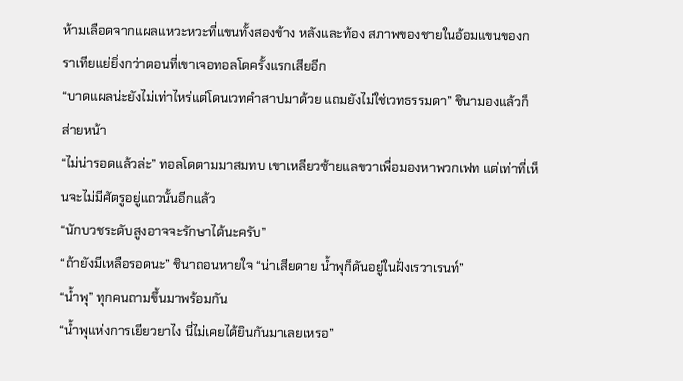ห้ามเลือดจากแผลแหวะหวะที่แขนทั้งสองข้าง หลังและท้อง สภาพของชายในอ้อมแขนของกราเทียแย่ยิ่งกว่าตอนที่เขาเจอทอลโดครั้งแรกเสียอีก
“บาดแผลน่ะยังไม่เท่าไหร่แต่โดนเวทคำสาปมาด้วย แถมยังไม่ใช่เวทธรรมดา” ชินามองแล้วก็ส่ายหน้า
“ไม่น่ารอดแล้วล่ะ” ทอลโดตามมาสมทบ เขาเหลียวซ้ายแลขวาเพื่อมองหาพวกเฟท แต่เท่าที่เห็นจะไม่มีศัตรูอยู่แถวนั้นอีกแล้ว
“นักบวชระดับสูงอาจจะรักษาได้นะครับ”
“ถ้ายังมีเหลือรอดนะ” ชินาถอนหายใจ “น่าเสียดาย น้ำพุก็ดันอยู่ในฝั่งเรวาเรนท์”
“น้ำพุ” ทุกคนถามขึ้นมาพร้อมกัน
“น้ำพุแห่งการเยียวยาไง นี่ไม่เคยได้ยินกันมาเลยเหรอ”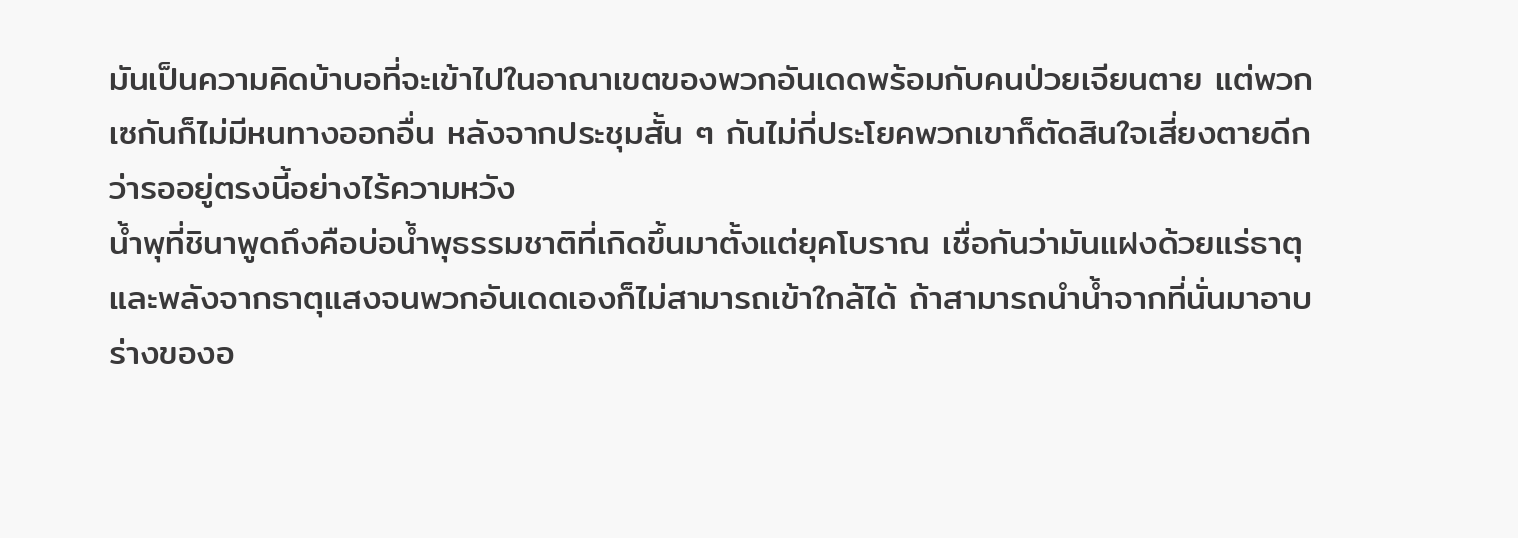มันเป็นความคิดบ้าบอที่จะเข้าไปในอาณาเขตของพวกอันเดดพร้อมกับคนป่วยเจียนตาย แต่พวกเซกันก็ไม่มีหนทางออกอื่น หลังจากประชุมสั้น ๆ กันไม่กี่ประโยคพวกเขาก็ตัดสินใจเสี่ยงตายดีกว่ารออยู่ตรงนี้อย่างไร้ความหวัง
น้ำพุที่ชินาพูดถึงคือบ่อน้ำพุธรรมชาติที่เกิดขึ้นมาตั้งแต่ยุคโบราณ เชื่อกันว่ามันแฝงด้วยแร่ธาตุและพลังจากธาตุแสงจนพวกอันเดดเองก็ไม่สามารถเข้าใกล้ได้ ถ้าสามารถนำน้ำจากที่นั่นมาอาบร่างของอ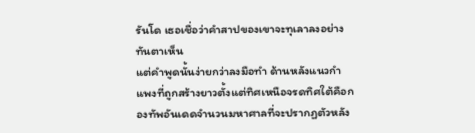รันโด เธอเชื่อว่าคำสาปของเขาจะทุเลาลงอย่างทันตาเห็น
แต่คำพูดนั้นง่ายกว่าลงมือทำ ด้านหลังแนวกำแพงที่ถูกสร้างยาวตั้งแต่ทิศเหนือจรดทิศใต้คือกองทัพอันเดดจำนวนมหาศาลที่จะปรากฏตัวหลัง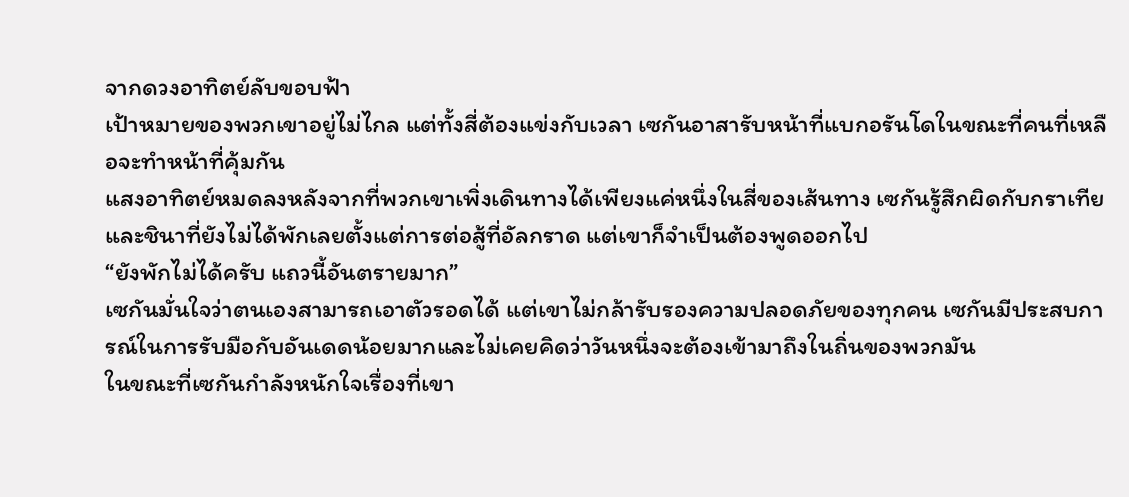จากดวงอาทิตย์ลับขอบฟ้า
เป้าหมายของพวกเขาอยู่ไม่ไกล แต่ทั้งสี่ต้องแข่งกับเวลา เซกันอาสารับหน้าที่แบกอรันโดในขณะที่คนที่เหลือจะทำหน้าที่คุ้มกัน
แสงอาทิตย์หมดลงหลังจากที่พวกเขาเพิ่งเดินทางได้เพียงแค่หนึ่งในสี่ของเส้นทาง เซกันรู้สึกผิดกับกราเทียและชินาที่ยังไม่ได้พักเลยตั้งแต่การต่อสู้ที่อัลกราด แต่เขาก็จำเป็นต้องพูดออกไป
“ยังพักไม่ได้ครับ แถวนี้อันตรายมาก”
เซกันมั่นใจว่าตนเองสามารถเอาตัวรอดได้ แต่เขาไม่กล้ารับรองความปลอดภัยของทุกคน เซกันมีประสบการณ์ในการรับมือกับอันเดดน้อยมากและไม่เคยคิดว่าวันหนึ่งจะต้องเข้ามาถึงในถิ่นของพวกมัน
ในขณะที่เซกันกำลังหนักใจเรื่องที่เขา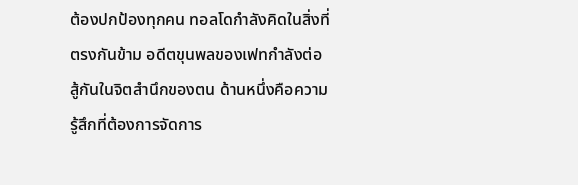ต้องปกป้องทุกคน ทอลโดกำลังคิดในสิ่งที่ตรงกันข้าม อดีตขุนพลของเฟทกำลังต่อสู้กันในจิตสำนึกของตน ด้านหนึ่งคือความรู้สึกที่ต้องการจัดการ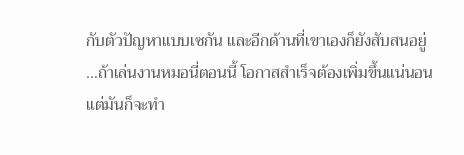กับตัวปัญหาแบบเซกัน และอีกด้านที่เขาเองก็ยังสับสนอยู่
…ถ้าเล่นงานหมอนี่ตอนนี้ โอกาสสำเร็จต้องเพิ่มขึ้นแน่นอน แต่มันก็จะทำ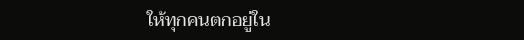ให้ทุกคนตกอยู่ใน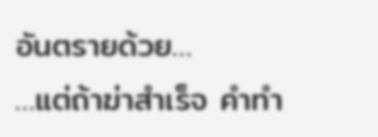อันตรายด้วย…
…แต่ถ้าฆ่าสำเร็จ คำทำ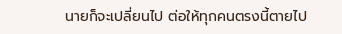นายก็จะเปลี่ยนไป ต่อให้ทุกคนตรงนี้ตายไป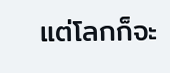แต่โลกก็จะ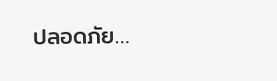ปลอดภัย…